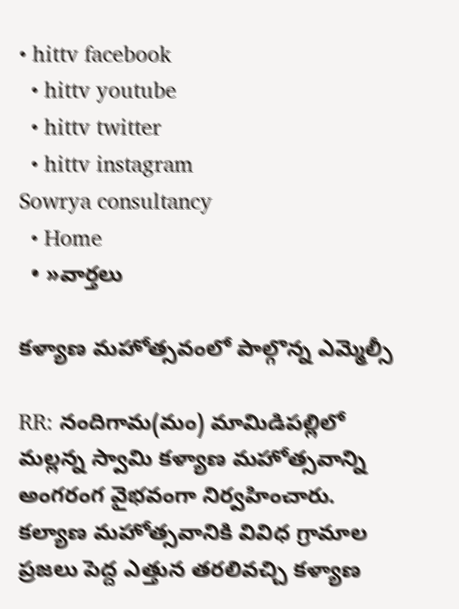• hittv facebook
  • hittv youtube
  • hittv twitter
  • hittv instagram
Sowrya consultancy
  • Home
  • »వార్తలు

కళ్యాణ మహోత్సవంలో పాల్గొన్న ఎమ్మెల్సీ

RR: నందిగామ(మం) మామిడిపల్లిలో మల్లన్న స్వామి కళ్యాణ మహోత్సవాన్ని అంగరంగ వైభవంగా నిర్వహించారు. కల్యాణ మహోత్సవానికి వివిధ గ్రామాల ప్రజలు పెద్ద ఎత్తున తరలివచ్చి కళ్యాణ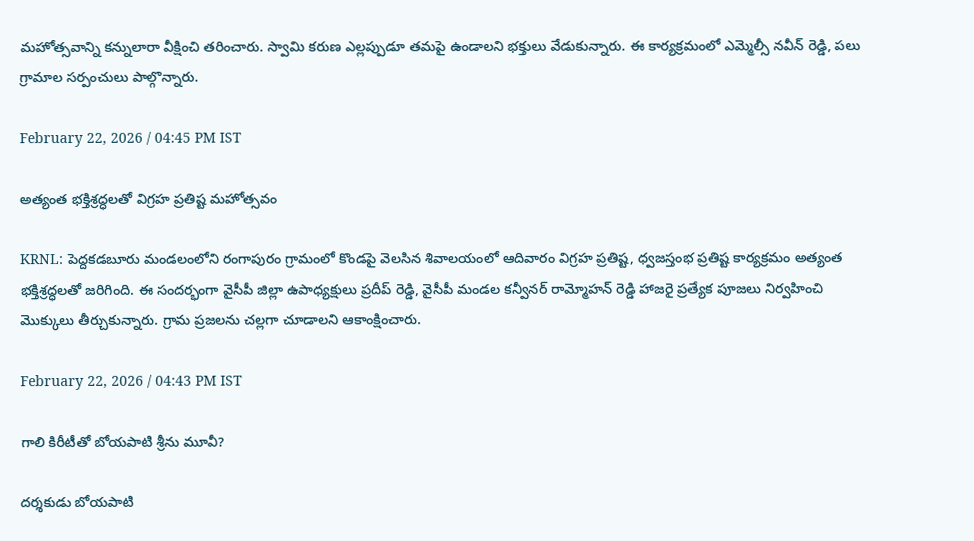మహోత్సవాన్ని కన్నులారా వీక్షించి తరించారు. స్వామి కరుణ ఎల్లప్పుడూ తమపై ఉండాలని భక్తులు వేడుకున్నారు. ఈ కార్యక్రమంలో ఎమ్మెల్సీ నవీన్ రెడ్డి, పలు గ్రామాల సర్పంచులు పాల్గొన్నారు.

February 22, 2026 / 04:45 PM IST

అత్యంత భక్తిశ్రద్ధలతో విగ్రహ ప్రతిష్ట మహోత్సవం

KRNL: పెద్దకడబూరు మండలంలోని రంగాపురం గ్రామంలో కొండపై వెలసిన శివాలయంలో ఆదివారం విగ్రహ ప్రతిష్ట, ధ్వజస్తంభ ప్రతిష్ట కార్యక్రమం అత్యంత భక్తిశ్రద్ధలతో జరిగింది. ఈ సందర్భంగా వైసీపీ జిల్లా ఉపాధ్యక్షులు ప్రదీప్ రెడ్డి, వైసీపీ మండల కన్వీనర్ రామ్మోహన్ రెడ్డి హాజరై ప్రత్యేక పూజలు నిర్వహించి మొక్కులు తీర్చుకున్నారు. గ్రామ ప్రజలను చల్లగా చూడాలని ఆకాంక్షించారు.

February 22, 2026 / 04:43 PM IST

గాలి కిరీటీతో బోయపాటి శ్రీను మూవీ?

దర్శకుడు బోయపాటి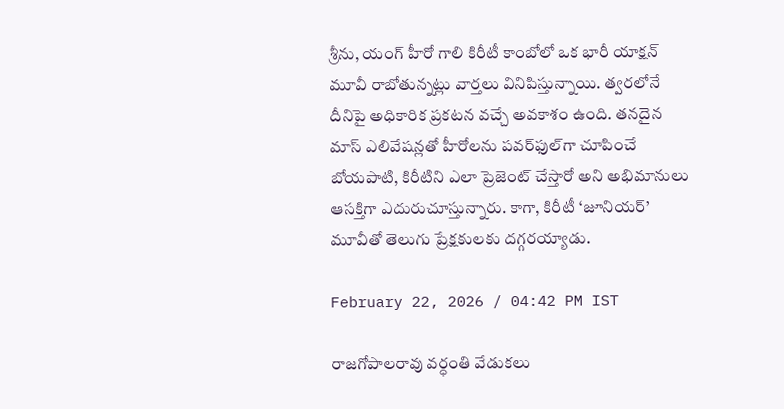శ్రీను, యంగ్ హీరో గాలి కిరీటీ కాంబోలో ఒక భారీ యాక్షన్ మూవీ రాబోతున్నట్లు వార్తలు వినిపిస్తున్నాయి. త్వరలోనే దీనిపై అధికారిక ప్రకటన వచ్చే అవకాశం ఉంది. తనదైన మాస్ ఎలివేషన్లతో హీరోలను పవర్‌ఫుల్‌గా చూపించే బోయపాటి, కిరీటిని ఎలా ప్రెజెంట్ చేస్తారో అని అభిమానులు ఆసక్తిగా ఎదురుచూస్తున్నారు. కాగా, కిరీటీ ‘జూనియర్’ మూవీతో తెలుగు ప్రేక్షకులకు దగ్గరయ్యాడు.

February 22, 2026 / 04:42 PM IST

రాజగోపాలరావు వర్ధంతి వేడుకలు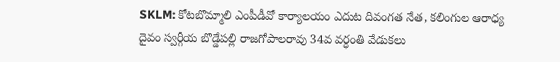SKLM: కోటబొమ్మాలి ఎంపీడీవో కార్యాలయం ఎదుట దివంగత నేత, కలింగుల ఆరాధ్య దైవం స్వర్గీయ బొడ్డేపల్లి రాజగోపాలరావు 34వ వర్ధంతి వేడుకలు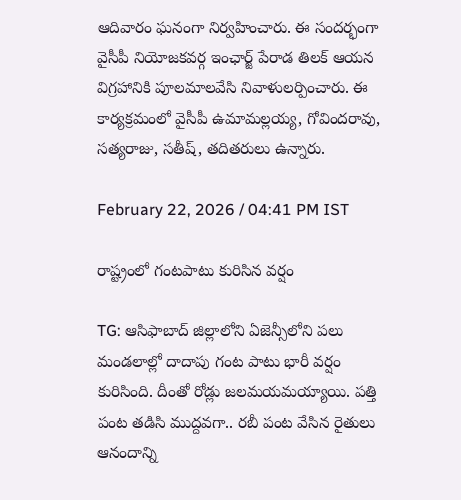ఆదివారం ఘనంగా నిర్వహించారు. ఈ సందర్భంగా వైసీపీ నియోజకవర్గ ఇంఛార్జ్ పేరాడ తిలక్ ఆయన విగ్రహానికి పూలమాలవేసి నివాళులర్పించారు. ఈ కార్యక్రమంలో వైసీపీ ఉమామల్లయ్య, గోవిందరావు, సత్యరాజు, సతీష్, తదితరులు ఉన్నారు.

February 22, 2026 / 04:41 PM IST

రాష్ట్రంలో గంటపాటు కురిసిన వర్షం

TG: ఆసిఫాబాద్ జిల్లాలోని ఏజెన్సీలోని పలు మండలాల్లో దాదాపు గంట పాటు భారీ వర్షం కురిసింది. దీంతో రోడ్లు జలమయమయ్యాయి. పత్తి పంట తడిసి ముద్దవగా.. రబీ పంట వేసిన రైతులు ఆనందాన్ని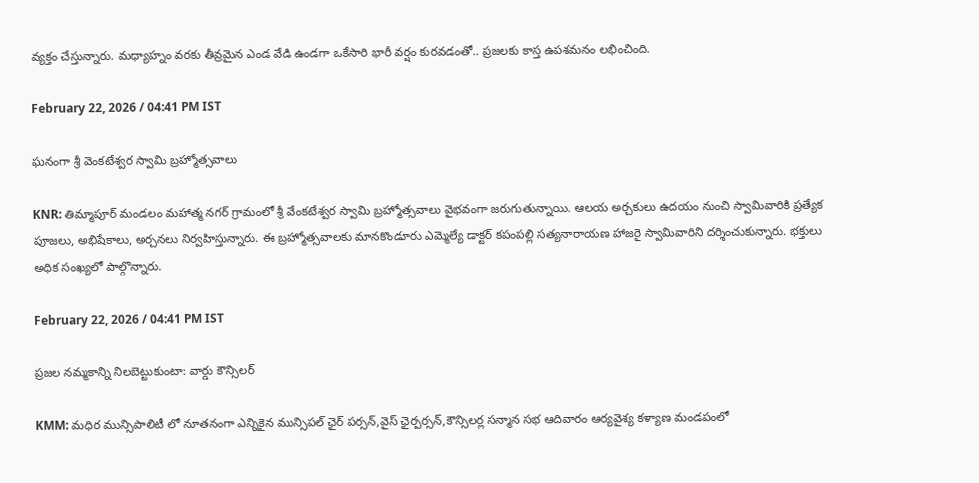వ్యక్తం చేస్తున్నారు. మధ్యాహ్నం వరకు తీవ్రమైన ఎండ వేడి ఉండగా ఒకేసారి భారీ వర్షం కురవడంతో.. ప్రజలకు కాస్త ఉపశమనం లభించింది.

February 22, 2026 / 04:41 PM IST

ఘనంగా శ్రీ వెంకటేశ్వర స్వామి బ్రహ్మోత్సవాలు

KNR: తిమ్మాపూర్ మండలం మహాత్మ నగర్ గ్రామంలో శ్రీ వేంకటేశ్వర స్వామి బ్రహ్మోత్సవాలు వైభవంగా జరుగుతున్నాయి. ఆలయ అర్చకులు ఉదయం నుంచి స్వామివారికి ప్రత్యేక పూజలు, అభిషేకాలు, అర్చనలు నిర్వహిస్తున్నారు. ఈ బ్రహ్మోత్సవాలకు మానకొండూరు ఎమ్మెల్యే డాక్టర్ కపంపల్లి సత్యనారాయణ హాజరై స్వామివారిని దర్శించుకున్నారు. భక్తులు అధిక సంఖ్యలో పాల్గొన్నారు.

February 22, 2026 / 04:41 PM IST

ప్రజల నమ్మకాన్ని నిలబెట్టుకుంటా: వార్డు కౌన్సిలర్

KMM: మధిర మున్సిపాలిటీ లో నూతనంగా ఎన్నికైన మున్సిపల్ ఛైర్ పర్సన్,వైస్ ఛైర్పర్సన్,కౌన్సిలర్ల సన్మాన సభ ఆదివారం ఆర్యవైశ్య కళ్యాణ మండపంలో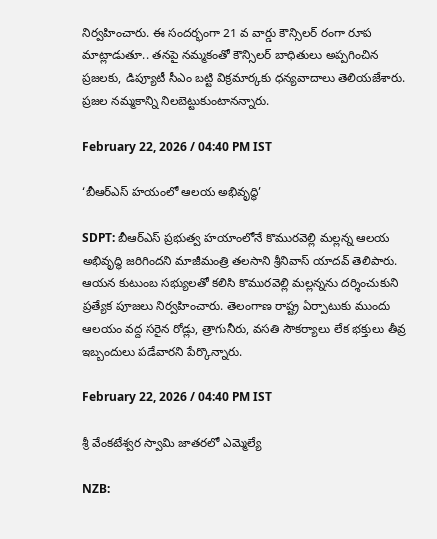నిర్వహించారు. ఈ సందర్భంగా 21 వ వార్డు కౌన్సిలర్ రంగా రూప మాట్లాడుతూ.. తనపై నమ్మకంతో కౌన్సిలర్ బాధితులు అప్పగించిన ప్రజలకు, డిప్యూటీ సీఎం బట్టి విక్రమార్కకు ధన్యవాదాలు తెలియజేశారు. ప్రజల నమ్మకాన్ని నిలబెట్టుకుంటానన్నారు.

February 22, 2026 / 04:40 PM IST

‘బీఆర్ఎస్ హయంలో ఆలయ అభివృద్ధి’

SDPT: బీఆర్ఎస్ ప్రభుత్వ హయాంలోనే కొమురవెల్లి మల్లన్న ఆలయ అభివృద్ధి జరిగిందని మాజీమంత్రి తలసాని శ్రీనివాస్ యాదవ్ తెలిపారు. ఆయన కుటుంబ సభ్యులతో కలిసి కొమురవెల్లి మల్లన్నను దర్శించుకుని ప్రత్యేక పూజలు నిర్వహించారు. తెలంగాణ రాష్ట్ర ఏర్పాటుకు ముందు ఆలయం వద్ద సరైన రోడ్లు, త్రాగునీరు, వసతి సౌకర్యాలు లేక భక్తులు తీవ్ర ఇబ్బందులు పడేవారని పేర్కొన్నారు.

February 22, 2026 / 04:40 PM IST

శ్రీ వేంకటేశ్వర స్వామి జాతరలో ఎమ్మెల్యే

NZB: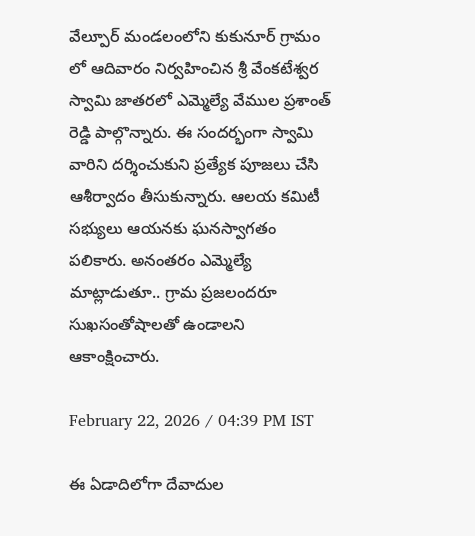వేల్పూర్ మండలంలోని కుకునూర్ గ్రామం లో ఆదివారం నిర్వహించిన శ్రీ వేంకటేశ్వర స్వామి జాతరలో ఎమ్మెల్యే వేముల ప్రశాంత్ రెడ్డి పాల్గొన్నారు. ఈ సందర్భంగా స్వామి వారిని దర్శించుకుని ప్రత్యేక పూజలు చేసి ఆశీర్వాదం తీసుకున్నారు. ఆలయ కమిటీ సభ్యులు ఆయనకు ఘనస్వాగతం పలికారు. అనంతరం ఎమ్మెల్యే మాట్లాడుతూ.. గ్రామ ప్రజలందరూ సుఖసంతోషాలతో ఉండాలని ఆకాంక్షించారు.

February 22, 2026 / 04:39 PM IST

ఈ ఏడాదిలోగా దేవాదుల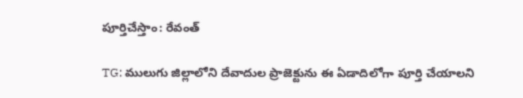పూర్తిచేస్తాం: రేవంత్

TG: ములుగు జిల్లాలోని దేవాదుల ప్రాజెక్టును ఈ ఏడాదిలోగా పూర్తి చేయాలని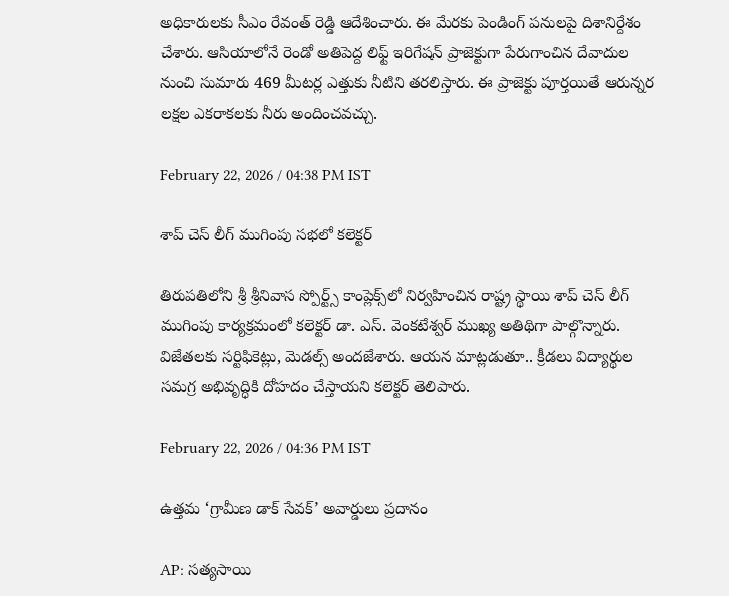అధికారులకు సీఎం రేవంత్ రెడ్డి ఆదేశించారు. ఈ మేరకు పెండింగ్ పనులపై దిశానిర్దేశం చేశారు. ఆసియాలోనే రెండో అతిపెద్ద లిఫ్ట్ ఇరిగేషన్ ప్రాజెక్టుగా పేరుగాంచిన దేవాదుల నుంచి సుమారు 469 మీటర్ల ఎత్తుకు నీటిని తరలిస్తారు. ఈ ప్రాజెక్టు పూర్తయితే ఆరున్నర లక్షల ఎకరాకలకు నీరు అందించవచ్చు.

February 22, 2026 / 04:38 PM IST

శాప్ చెస్ లీగ్ ముగింపు సభలో కలెక్టర్

తిరుపతిలోని శ్రీ శ్రీనివాస స్పోర్ట్స్ కాంప్లెక్స్‌లో నిర్వహించిన రాష్ట్ర స్థాయి శాప్ చెస్ లీగ్ ముగింపు కార్యక్రమంలో కలెక్టర్ డా. ఎస్. వెంకటేశ్వర్ ముఖ్య అతిథిగా పాల్గొన్నారు. విజేతలకు సర్టిఫికెట్లు, మెడల్స్ అందజేశారు. ఆయన మాట్లడుతూ.. క్రీడలు విద్యార్థుల సమగ్ర అభివృద్ధికి దోహదం చేస్తాయని కలెక్టర్ తెలిపారు.

February 22, 2026 / 04:36 PM IST

ఉత్తమ ‘గ్రామీణ డాక్ సేవక్‌’ అవార్డులు ప్రదానం

AP: సత్యసాయి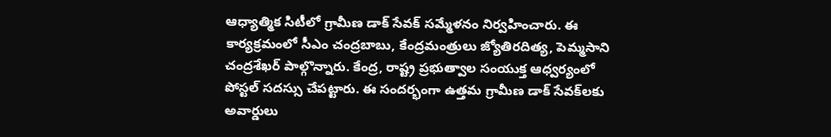ఆధ్యాత్మిక సిటీలో గ్రామీణ డాక్ సేవక్ సమ్మేళనం నిర్వహించారు. ఈ కార్యక్రమంలో సీఎం చంద్రబాబు, కేంద్రమంత్రులు జ్యోతిరదిత్య, పెమ్మసాని చంద్రశేఖర్ పాల్గొన్నారు. కేంద్ర, రాష్ట్ర ప్రభుత్వాల సంయుక్త ఆధ్వర్యంలో పోస్టల్ సదస్సు చేపట్టారు. ఈ సందర్భంగా ఉత్తమ గ్రామీణ డాక్ సేవక్‌లకు అవార్డులు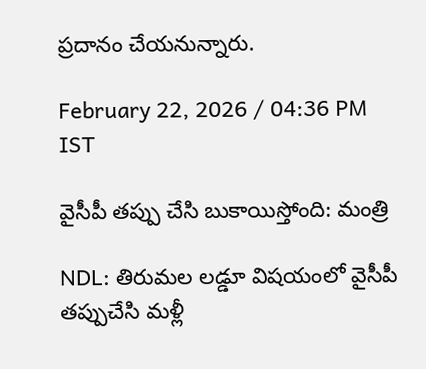ప్రదానం చేయనున్నారు.

February 22, 2026 / 04:36 PM IST

వైసీపీ తప్పు చేసి బుకాయిస్తోంది: మంత్రి

NDL: తిరుమల లడ్డూ విషయంలో వైసీపీ తప్పుచేసి మళ్లీ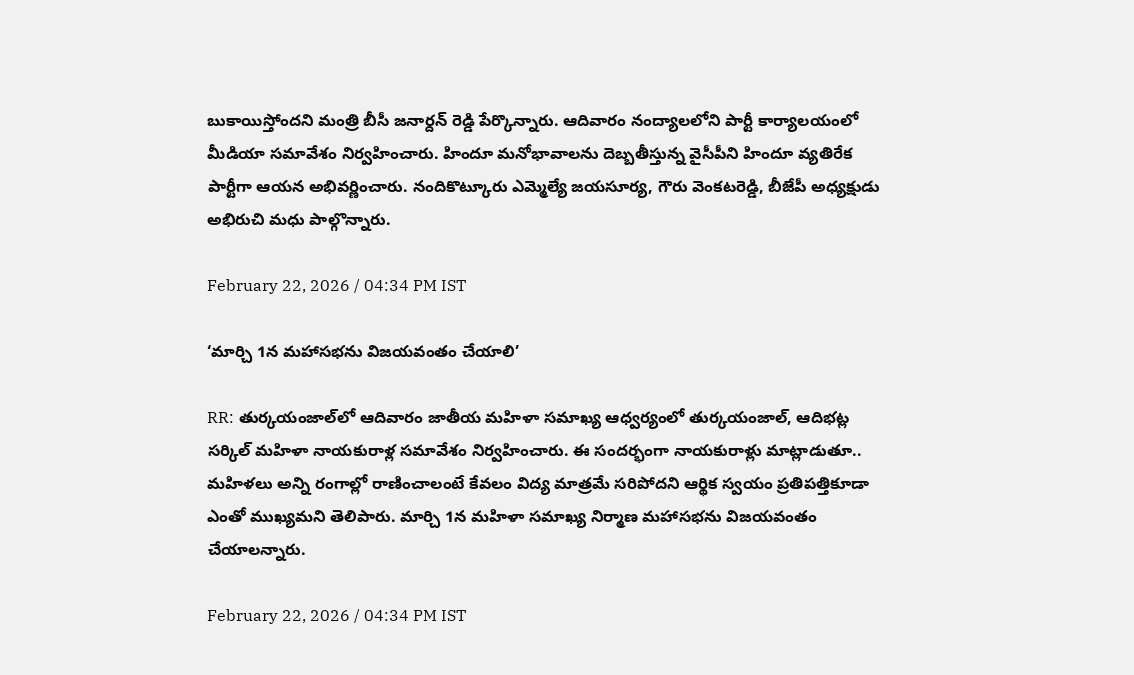బుకాయిస్తోందని మంత్రి బీసీ జనార్దన్ రెడ్డి పేర్కొన్నారు. ఆదివారం నంద్యాలలోని పార్టీ కార్యాలయంలో మీడియా సమావేశం నిర్వహించారు. హిందూ మనోభావాలను దెబ్బతీస్తున్న వైసీపీని హిందూ వ్యతిరేక పార్టీగా ఆయన అభివర్ణించారు. నందికొట్కూరు ఎమ్మెల్యే జయసూర్య, గౌరు వెంకటరెడ్డి, బీజేపీ అధ్యక్షుడు అభిరుచి మధు పాల్గొన్నారు.

February 22, 2026 / 04:34 PM IST

‘మార్చి 1న మహాసభను విజయవంతం చేయాలి’

RR: తుర్కయంజాల్‌లో ఆదివారం జాతీయ మహిళా సమాఖ్య ఆధ్వర్యంలో తుర్కయంజాల్, ఆదిభట్ల సర్కిల్ మహిళా నాయకురాళ్ల సమావేశం నిర్వహించారు. ఈ సందర్భంగా నాయకురాళ్లు మాట్లాడుతూ.. మహిళలు అన్ని రంగాల్లో రాణించాలంటే కేవలం విద్య మాత్రమే సరిపోదని ఆర్థిక స్వయం ప్రతిపత్తికూడా ఎంతో ముఖ్యమని తెలిపారు. మార్చి 1న మహిళా సమాఖ్య నిర్మాణ మహాసభను విజయవంతం చేయాలన్నారు.

February 22, 2026 / 04:34 PM IST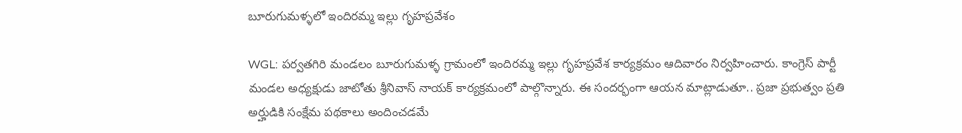బూరుగుమళ్ళలో ఇందిరమ్మ ఇల్లు గృహప్రవేశం

WGL: పర్వతగిరి మండలం బూరుగుమళ్ళ గ్రామంలో ఇందిరమ్మ ఇల్లు గృహప్రవేశ కార్యక్రమం ఆదివారం నిర్వహించారు. కాంగ్రెస్ పార్టీ మండల అధ్యక్షుడు జాటోతు శ్రీనివాస్ నాయక్ కార్యక్రమంలో పాల్గొన్నారు. ఈ సందర్భంగా ఆయన మాట్లాడుతూ.. ప్రజా ప్రభుత్వం ప్రతి అర్హుడికి సంక్షేమ పథకాలు అందించడమే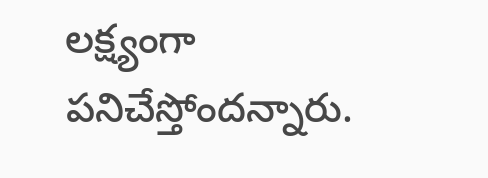లక్ష్యంగా పనిచేస్తోందన్నారు.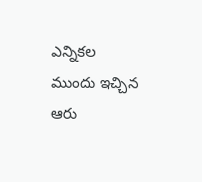ఎన్నికల ముందు ఇచ్చిన ఆరు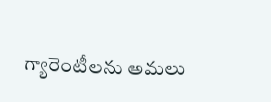గ్యారెంటీలను అమలు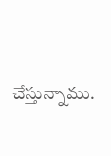చేస్తున్నాము.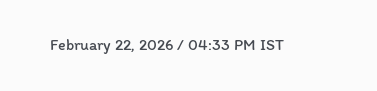February 22, 2026 / 04:33 PM IST